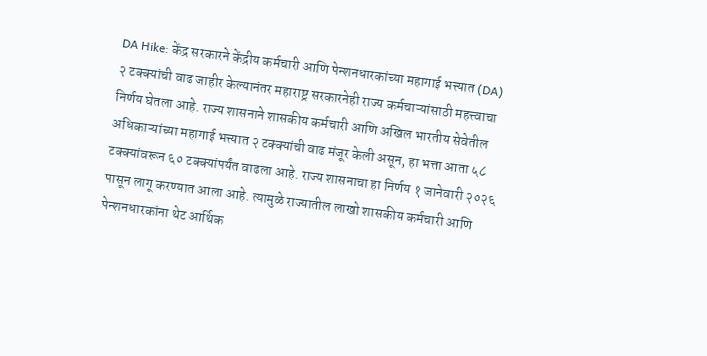DA Hike: केंद्र सरकारने केंद्रीय कर्मचारी आणि पेन्शनधारकांच्या महागाई भत्त्यात (DA) २ टक्क्यांची वाढ जाहीर केल्यानंतर महाराष्ट्र सरकारनेही राज्य कर्मचाऱ्यांसाठी महत्त्वाचा निर्णय घेतला आहे. राज्य शासनाने शासकीय कर्मचारी आणि अखिल भारतीय सेवेतील अधिकाऱ्यांच्या महागाई भत्त्यात २ टक्क्यांची वाढ मंजूर केली असून, हा भत्ता आता ५८ टक्क्यांवरून ६० टक्क्यांपर्यंत वाढला आहे. राज्य शासनाचा हा निर्णय १ जानेवारी २०२६ पासून लागू करण्यात आला आहे. त्यामुळे राज्यातील लाखो शासकीय कर्मचारी आणि पेन्शनधारकांना थेट आर्थिक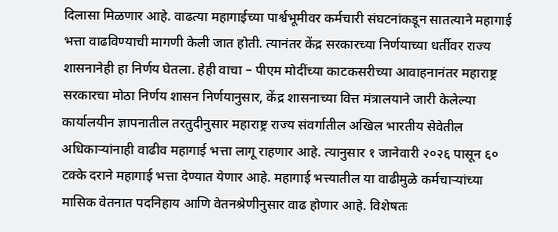दिलासा मिळणार आहे. वाढत्या महागाईच्या पार्श्वभूमीवर कर्मचारी संघटनांकडून सातत्याने महागाई भत्ता वाढविण्याची मागणी केली जात होती. त्यानंतर केंद्र सरकारच्या निर्णयाच्या धर्तीवर राज्य शासनानेही हा निर्णय घेतला. हेही वाचा – पीएम मोदींच्या काटकसरीच्या आवाहनानंतर महाराष्ट्र सरकारचा मोठा निर्णय शासन निर्णयानुसार, केंद्र शासनाच्या वित्त मंत्रालयाने जारी केलेल्या कार्यालयीन ज्ञापनातील तरतुदीनुसार महाराष्ट्र राज्य संवर्गातील अखिल भारतीय सेवेतील अधिकाऱ्यांनाही वाढीव महागाई भत्ता लागू राहणार आहे. त्यानुसार १ जानेवारी २०२६ पासून ६० टक्के दराने महागाई भत्ता देण्यात येणार आहे. महागाई भत्त्यातील या वाढीमुळे कर्मचाऱ्यांच्या मासिक वेतनात पदनिहाय आणि वेतनश्रेणीनुसार वाढ होणार आहे. विशेषतः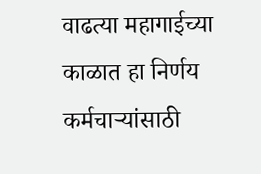वाढत्या महागाईच्या काळात हा निर्णय कर्मचाऱ्यांसाठी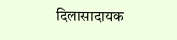दिलासादायक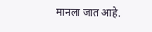मानला जात आहे.